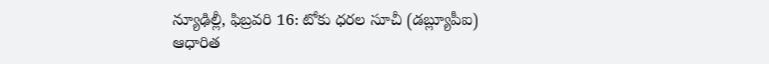న్యూఢిల్లీ, ఫిబ్రవరి 16: టోకు ధరల సూచీ (డబ్ల్యూపీఐ) ఆధారిత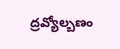ద్రవ్యోల్బణం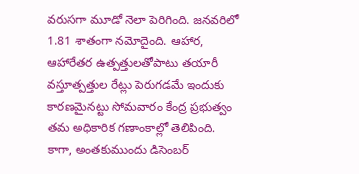వరుసగా మూడో నెలా పెరిగింది. జనవరిలో 1.81 శాతంగా నమోదైంది. ఆహార, ఆహారేతర ఉత్పత్తులతోపాటు తయారీ వస్తూత్పత్తుల రేట్లు పెరుగడమే ఇందుకు కారణమైనట్టు సోమవారం కేంద్ర ప్రభుత్వం తమ అధికారిక గణాంకాల్లో తెలిపింది.
కాగా, అంతకుముందు డిసెంబర్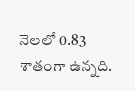నెలలో 0.83 శాతంగా ఉన్నది.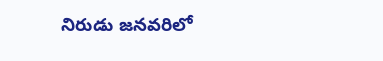నిరుడు జనవరిలో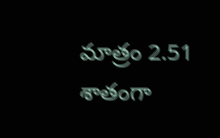మాత్రం 2.51 శాతంగా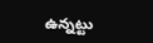ఉన్నట్టు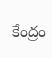కేంద్రం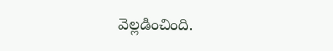వెల్లడించింది.